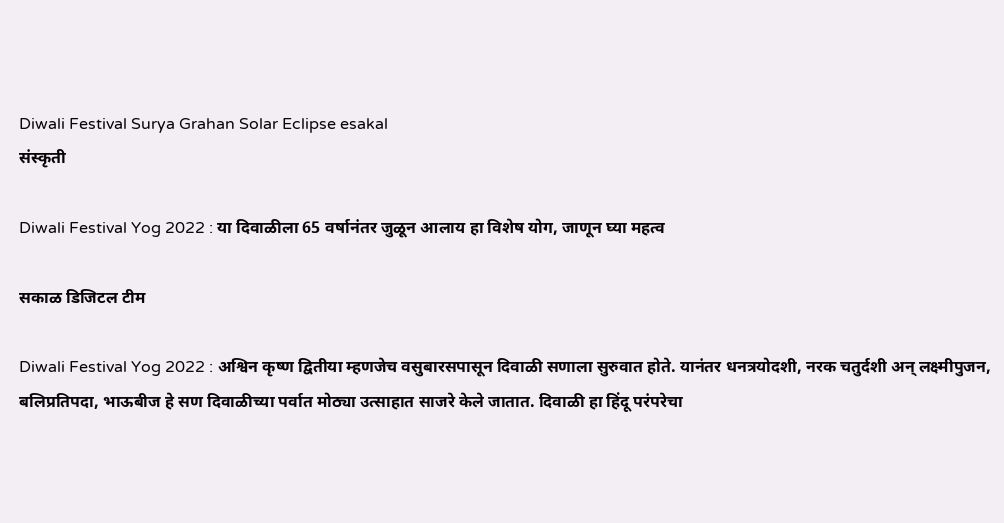Diwali Festival Surya Grahan Solar Eclipse esakal
संस्कृती

Diwali Festival Yog 2022 : या दिवाळीला 65 वर्षानंतर जुळून आलाय हा विशेष योग, जाणून घ्या महत्व

सकाळ डिजिटल टीम

Diwali Festival Yog 2022 : अश्विन कृष्ण द्वितीया म्हणजेच वसुबारसपासून दिवाळी सणाला सुरुवात होते. यानंतर धनत्रयोदशी, नरक चतुर्दशी अन् लक्ष्मीपुजन, बलिप्रतिपदा, भाऊबीज हे सण दिवाळीच्या पर्वात मोठ्या उत्साहात साजरे केले जातात. दिवाळी हा हिंदू परंपरेचा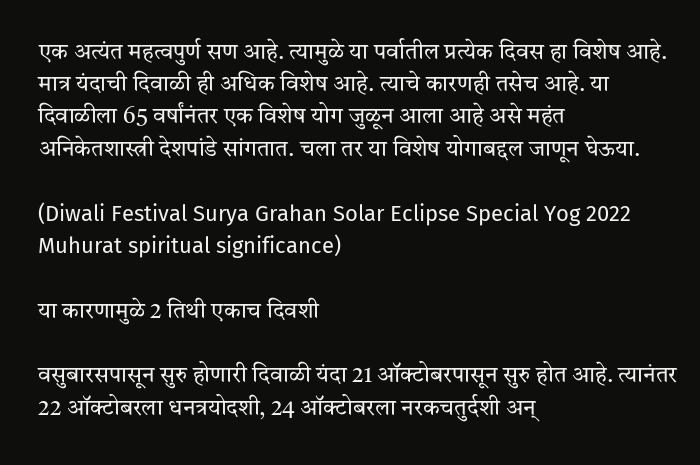एक अत्यंत महत्वपुर्ण सण आहे. त्यामुळे या पर्वातील प्रत्येक दिवस हा विशेष आहे. मात्र यंदाची दिवाळी ही अधिक विशेष आहे. त्याचे कारणही तसेच आहे. या दिवाळीला 65 वर्षांनंतर एक विशेष योग जुळून आला आहे असे महंत अनिकेतशास्त्री देशपांडे सांगतात. चला तर या विशेष योगाबद्दल जाणून घेऊया.

(Diwali Festival Surya Grahan Solar Eclipse Special Yog 2022 Muhurat spiritual significance)

या कारणामुळे 2 तिथी एकाच दिवशी

वसुबारसपासून सुरु होणारी दिवाळी यंदा 21 ऑक्टोबरपासून सुरु होत आहे. त्यानंतर 22 ऑक्टोबरला धनत्रयोदशी, 24 ऑक्टोबरला नरकचतुर्दशी अन्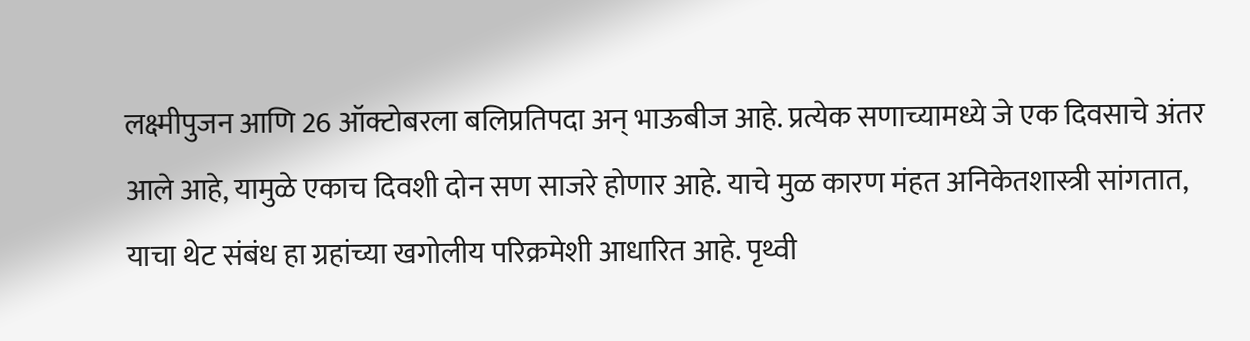लक्ष्मीपुजन आणि 26 ऑक्टोबरला बलिप्रतिपदा अन् भाऊबीज आहे. प्रत्येक सणाच्यामध्ये जे एक दिवसाचे अंतर आले आहे, यामुळे एकाच दिवशी दोन सण साजरे होणार आहे. याचे मुळ कारण मंहत अनिकेतशास्त्री सांगतात, याचा थेट संबंध हा ग्रहांच्या खगोलीय परिक्रमेशी आधारित आहे. पृथ्वी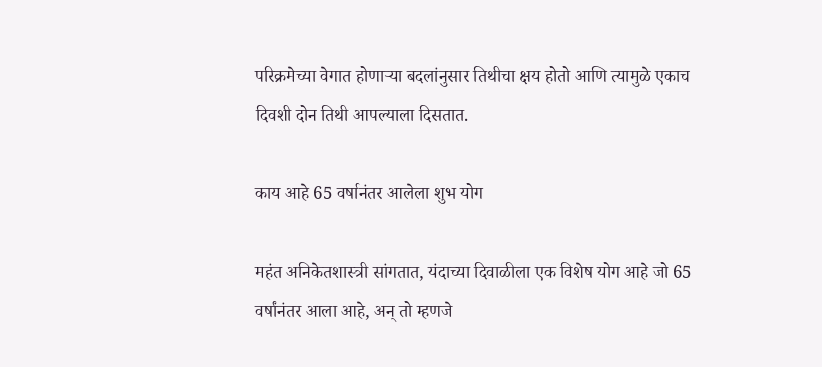परिक्रमेच्या वेगात होणाऱ्या बदलांनुसार तिथीचा क्षय होतो आणि त्यामुळे एकाच दिवशी दोन तिथी आपल्याला दिसतात.

काय आहे 65 वर्षानंतर आलेला शुभ योग

महंत अनिकेतशास्त्री सांगतात, यंदाच्या दिवाळीला एक विशेष योग आहे जो 65 वर्षांनंतर आला आहे, अन् तो म्हणजे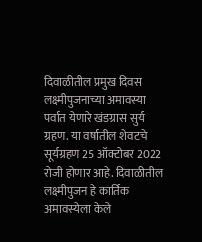दिवाळीतील प्रमुख दिवस लक्ष्मीपुजनाच्या अमावस्या पर्वात येणारे खंडग्रास सुर्य ग्रहण. या वर्षातील शेवटचे सूर्यग्रहण 25 ऑक्टोबर 2022 रोजी होणार आहे. दिवाळीतील लक्ष्मीपुजन हे कार्तिक अमावस्येला केले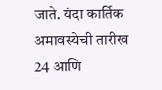जाते. यंदा कार्तिक अमावस्येची तारीख 24 आणि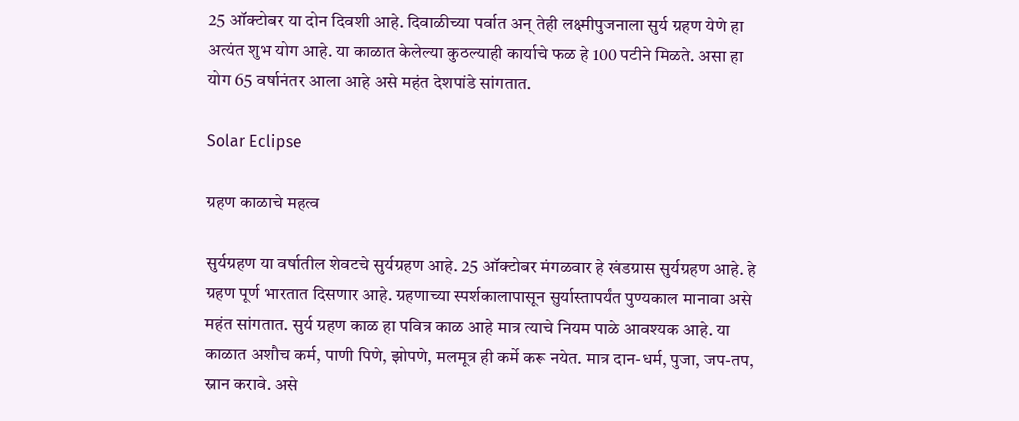25 ऑक्टोबर या दोन दिवशी आहे. दिवाळीच्या पर्वात अन् तेही लक्ष्मीपुजनाला सुर्य ग्रहण येणे हा अत्यंत शुभ योग आहे. या काळात केलेल्या कुठल्याही कार्याचे फळ हे 100 पटीने मिळते. असा हा योग 65 वर्षानंतर आला आहे असे महंत देशपांडे सांगतात.

Solar Eclipse

ग्रहण काळाचे महत्व

सुर्यग्रहण या वर्षातील शेवटचे सुर्यग्रहण आहे. 25 ऑक्टोबर मंगळवार हे खंडग्रास सुर्यग्रहण आहे. हे ग्रहण पूर्ण भारतात दिसणार आहे. ग्रहणाच्या स्पर्शकालापासून सुर्यास्तापर्यंत पुण्यकाल मानावा असे महंत सांगतात. सुर्य ग्रहण काळ हा पवित्र काळ आहे मात्र त्याचे नियम पाळे आवश्यक आहे. या काळात अशौच कर्म, पाणी पिणे, झोपणे, मलमूत्र ही कर्मे करू नयेत. मात्र दान-धर्म, पुजा, जप-तप, स्नान करावे. असे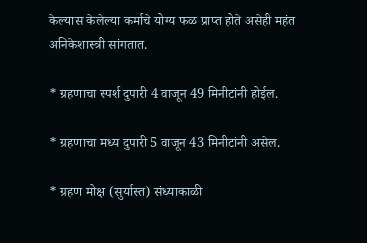केल्यास केलेल्या कर्माचे योग्य फळ प्राप्त होते असेही महंत अनिकेशास्त्री सांगतात.

* ग्रहणाचा स्पर्श दुपारी 4 वाजून 49 मिनीटांनी होईल.

* ग्रहणाचा मध्य दुपारी 5 वाजून 43 मिनीटांनी असेल.

* ग्रहण मोक्ष (सुर्यास्त) संध्याकाळी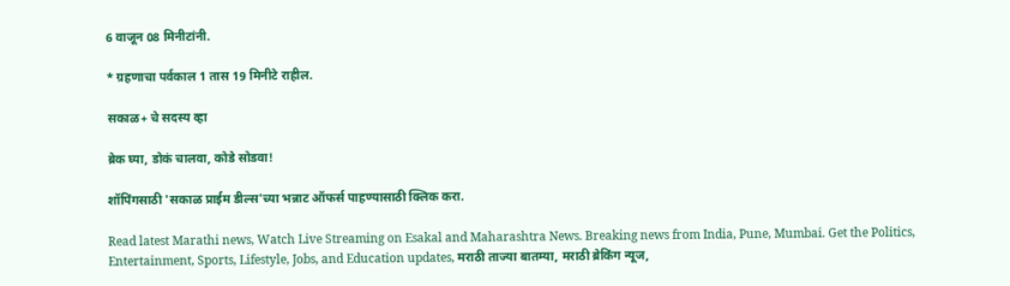6 वाजून 08 मिनीटांनी.

* ग्रहणाचा पर्वकाल 1 तास 19 मिनीटे राहील.

सकाळ+ चे सदस्य व्हा

ब्रेक घ्या, डोकं चालवा, कोडे सोडवा!

शॉपिंगसाठी 'सकाळ प्राईम डील्स'च्या भन्नाट ऑफर्स पाहण्यासाठी क्लिक करा.

Read latest Marathi news, Watch Live Streaming on Esakal and Maharashtra News. Breaking news from India, Pune, Mumbai. Get the Politics, Entertainment, Sports, Lifestyle, Jobs, and Education updates, मराठी ताज्या बातम्या, मराठी ब्रेकिंग न्यूज,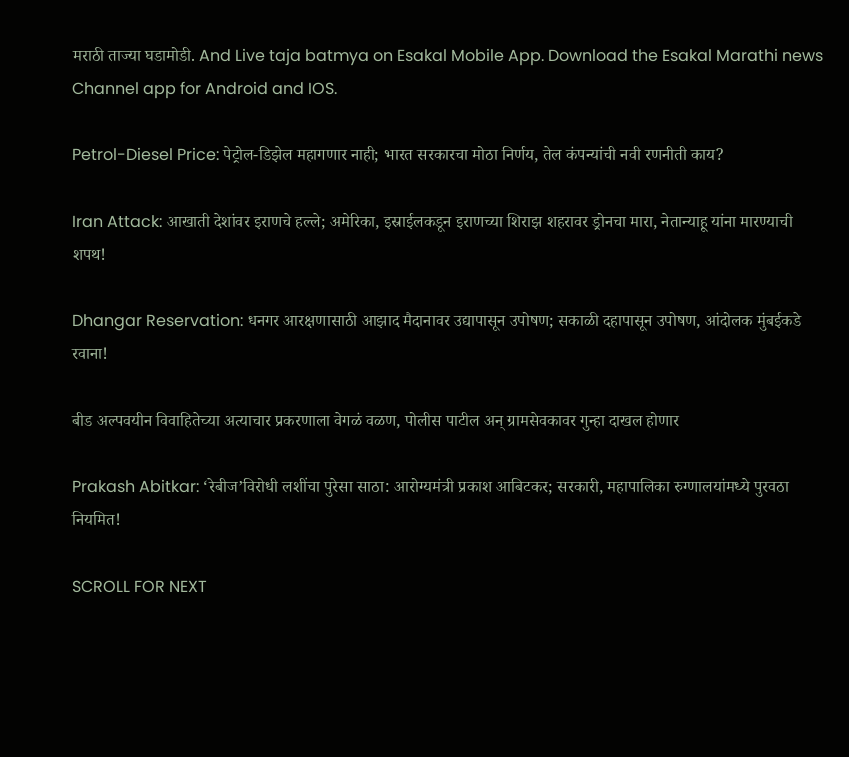मराठी ताज्या घडामोडी. And Live taja batmya on Esakal Mobile App. Download the Esakal Marathi news Channel app for Android and IOS.

Petrol-Diesel Price: पेट्रोल-डिझेल महागणार नाही; भारत सरकारचा मोठा निर्णय, तेल कंपन्यांची नवी रणनीती काय?

Iran Attack: आखाती देशांवर इराणचे हल्ले; अमेरिका, इस्राईलकडून इराणच्या शिराझ शहरावर ड्रोनचा मारा, नेतान्याहू यांना मारण्याची शपथ!

Dhangar Reservation: धनगर आरक्षणासाठी आझाद मैदानावर उद्यापासून उपोषण; सकाळी दहापासून उपोषण, आंदोलक मुंबईकडे रवाना!

बीड अल्पवयीन विवाहितेच्या अत्याचार प्रकरणाला वेगळं वळण, पोलीस पाटील अन् ग्रामसेवकावर गुन्हा दाखल होणार

Prakash Abitkar: ‘रेबीज’विरोधी लशींचा पुरेसा साठा: आरोग्यमंत्री प्रकाश आबिटकर; सरकारी, महापालिका रुग्णालयांमध्ये पुरवठा नियमित!

SCROLL FOR NEXT